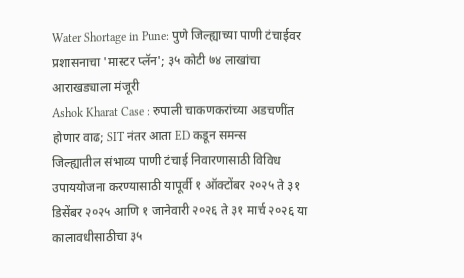Water Shortage in Pune: पुणे जिल्ह्याच्या पाणी टंचाईवर प्रशासनाचा 'मास्टर प्लॅन'; ३५ कोटी ७४ लाखांचा आराखड्याला मंजूरी
Ashok Kharat Case : रुपाली चाकणकरांच्या अडचणींत होणार वाढ; SIT नंतर आता ED कडून समन्स
जिल्ह्यातील संभाव्य पाणी टंचाई निवारणासाठी विविध उपाययोजना करण्यासाठी यापूर्वी १ ऑक्टोंबर २०२५ ते ३१ डिसेंबर २०२५ आणि १ जानेवारी २०२६ ते ३१ मार्च २०२६ या कालावधीसाठीचा ३५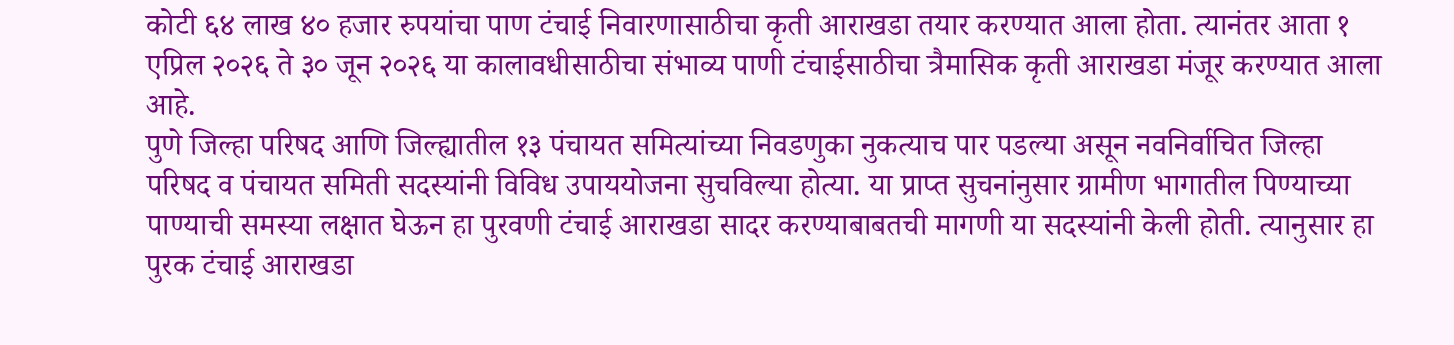कोटी ६४ लाख ४० हजार रुपयांचा पाण टंचाई निवारणासाठीचा कृती आराखडा तयार करण्यात आला होता. त्यानंतर आता १ एप्रिल २०२६ ते ३० जून २०२६ या कालावधीसाठीचा संभाव्य पाणी टंचाईसाठीचा त्रैमासिक कृती आराखडा मंजूर करण्यात आला आहे.
पुणे जिल्हा परिषद आणि जिल्ह्यातील १३ पंचायत समित्यांच्या निवडणुका नुकत्याच पार पडल्या असून नवनिर्वाचित जिल्हा परिषद व पंचायत समिती सदस्यांनी विविध उपाययोजना सुचविल्या होत्या. या प्राप्त सुचनांनुसार ग्रामीण भागातील पिण्याच्या पाण्याची समस्या लक्षात घेऊन हा पुरवणी टंचाई आराखडा सादर करण्याबाबतची मागणी या सदस्यांनी केली होती. त्यानुसार हा पुरक टंचाई आराखडा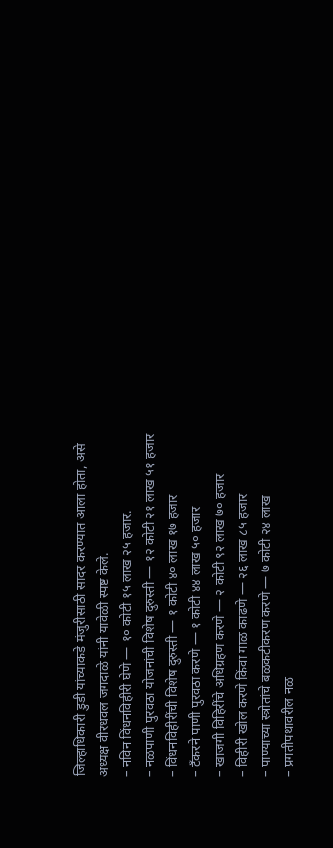जिल्हाधिकारी डुडी यांच्याकडे मंजुरीसाठी सादर करण्यात आला होता, असे अध्यक्ष वीरधवल जगदाळे यांनी यावेळी स्पष्ट केले.
– नविन विंधनविहीरी घेणे — १० कोटी १५ लाख २५ हजार.
– नळपाणी पुरवठा योजनांची विशेष दुरुस्ती — १२ कोटी २१ लाख ५१ हजार
– विंधनविहीरींची विशेष दुरुस्ती — १ कोटी ४० लाख १७ हजार
– टँकरने पाणी पुरवठा करणे — १ कोटी ४४ लाख ५० हजार
– खाजगी विहिरींचे अधिग्रहण करणे — २ कोटी ९२ लाख ७० हजार
– विहीरी खोल करणे किंवा गाळ काढणे — २६ लाख ८५ हजार
– पाण्याच्या स्त्रोतांचे बळकटीकरण करणे — ७ कोटी २४ लाख
– प्रगतीपथावरील नळ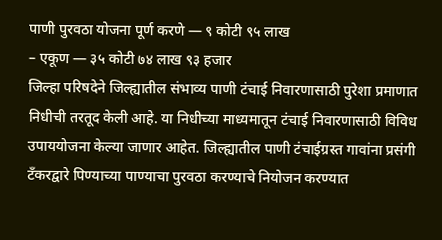पाणी पुरवठा योजना पूर्ण करणे — ९ कोटी ९५ लाख
– एकूण — ३५ कोटी ७४ लाख ९३ हजार
जिल्हा परिषदेने जिल्ह्यातील संभाव्य पाणी टंचाई निवारणासाठी पुरेशा प्रमाणात निधीची तरतूद केली आहे. या निधीच्या माध्यमातून टंचाई निवारणासाठी विविध उपाययोजना केल्या जाणार आहेत. जिल्ह्यातील पाणी टंचाईग्रस्त गावांना प्रसंगी टॅंकरद्वारे पिण्याच्या पाण्याचा पुरवठा करण्याचे नियोजन करण्यात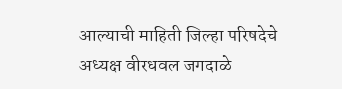आल्याची माहिती जिल्हा परिषदेचे अध्यक्ष वीरधवल जगदाळे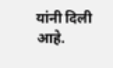यांनी दिली आहे.